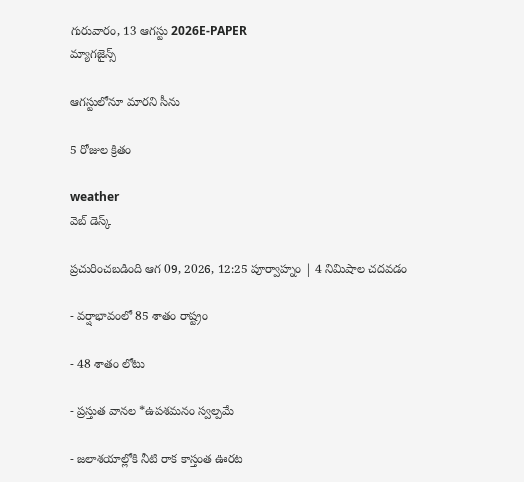గురువారం, 13 ఆగస్టు 2026E-PAPER
మ్యాగజైన్స్

ఆగస్టులోనూ మారని సీను

5 రోజుల క్రితం

weather
వెబ్ డెస్క్

ప్రచురించబడింది ఆగ 09, 2026, 12:25 పూర్వాహ్నం | 4 నిమిషాల చదవడం

- వర్షాభావంలో 85 శాతం రాష్ట్రం

- 48 శాతం లోటు

- ప్రస్తుత వానల *ఉపశమనం స్వల్పమే

- జలాశయాల్లోకి నీటి రాక కాస్తంత ఊరట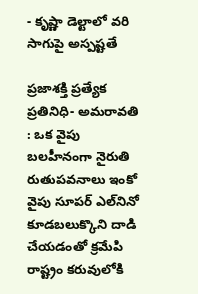- కృష్ణా డెల్టాలో వరి సాగుపై అస్పష్టతే

ప్రజాశక్తి ప్రత్యేక ప్రతినిధి- అమరావతి : ఒక వైపు బలహీనంగా నైరుతి రుతుపవనాలు ఇంకో వైపు సూపర్‌ ఎల్‌‌నినో కూడబలుక్కొని దాడి చేయడంతో క్రమేపి రాష్ట్రం కరువులోకి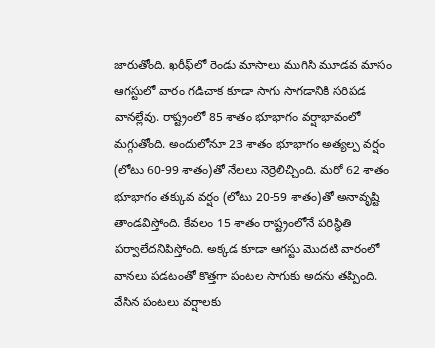జారుతోంది. ఖరీఫ్‌‌లో రెండు మాసాలు ముగిసి మూడవ మాసం ఆగస్టులో వారం గడిచాక కూడా సాగు సాగడానికి సరిపడ వానల్లేవు. రాష్ట్రంలో 85 శాతం భూభాగం వర్షాభావంలో మగ్గుతోంది. అందులోనూ 23 శాతం భూభాగం అత్యల్ప వర్షం (లోటు 60-99 శాతం)తో నేలలు నెర్రెలిచ్చింది. మరో 62 శాతం భూభాగం తక్కువ వర్షం (లోటు 20-59 శాతం)తో అనావృష్టి తాండవిస్తోంది. కేవలం 15 శాతం రాష్ట్రంలోనే పరిస్థితి పర్వాలేదనిపిస్తోంది. అక్కడ కూడా ఆగస్టు మొదటి వారంలో వానలు పడటంతో కొత్తగా పంటల సాగుకు అదను తప్పింది. వేసిన పంటలు వర్షాలకు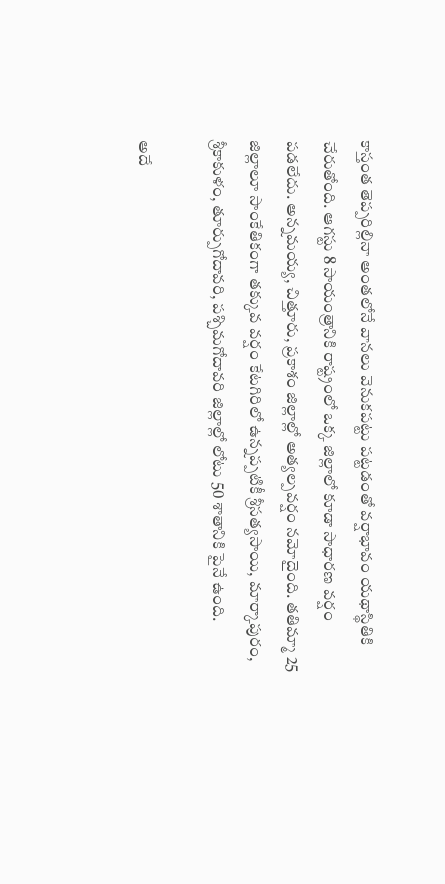కాస్తంత తెప్పరిల్లినా అంతలోనే వానలు వెనుకపట్టు పట్టడంతో వర్షాభావం యథాస్థితికి చేరుతోంది. ఆగస్టు 8 సాయంత్రానికి రాష్ట్రంలో ఒక్క జిల్లాలో కూడా సాధారణ వర్షం పడలేదు. అన్నమయ్య, చిత్తూరు, ప్రకాశం జిల్లాల్లో అత్యల్పవర్షం నమోదైంది. తతిమ్మా 25 జిల్లాలూ సాంకేతికంగా తక్కువ వర్షం కేటగిరిలో ఉన్నప్పటికీ శ్రీసత్యసాయి, మార్కాపురం, శ్రీకాకుళం, తూర్పుగోదావరి, పశ్చిమగోదావరి జిల్లాల్లో లోటు 50 శాతానికి పైనే ఉంది.

అదే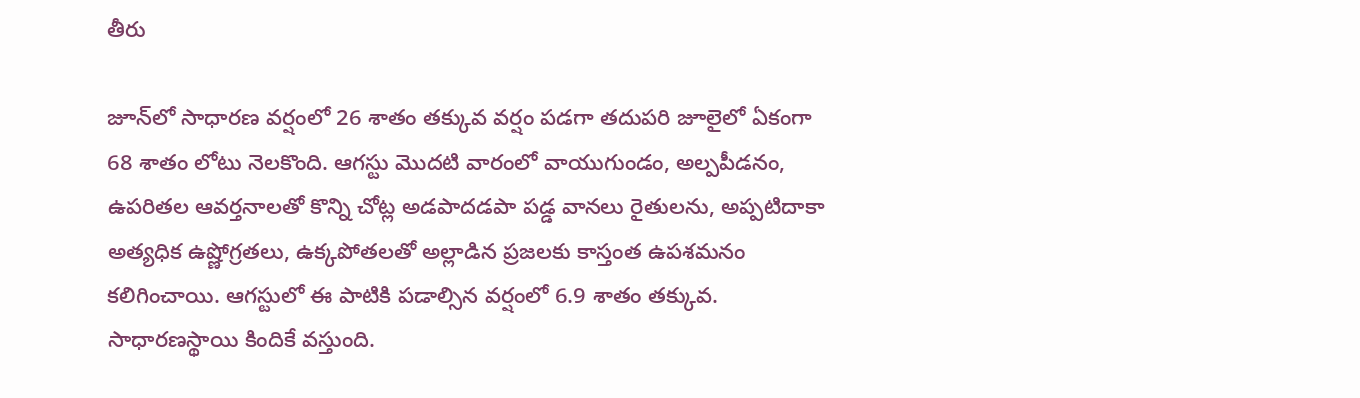తీరు

జూన్‌‌లో సాధారణ వర్షంలో 26 శాతం తక్కువ వర్షం పడగా తదుపరి జూలైలో ఏకంగా 68 శాతం లోటు నెలకొంది. ఆగస్టు మొదటి వారంలో వాయుగుండం, అల్పపీడనం, ఉపరితల ఆవర్తనాలతో కొన్ని చోట్ల అడపాదడపా పడ్డ వానలు రైతులను, అప్పటిదాకా అత్యధిక ఉష్ణోగ్రతలు, ఉక్కపోతలతో అల్లాడిన ప్రజలకు కాస్తంత ఉపశమనం కలిగించాయి. ఆగస్టులో ఈ పాటికి పడాల్సిన వర్షంలో 6.9 శాతం తక్కువ. సాధారణస్థాయి కిందికే వస్తుంది.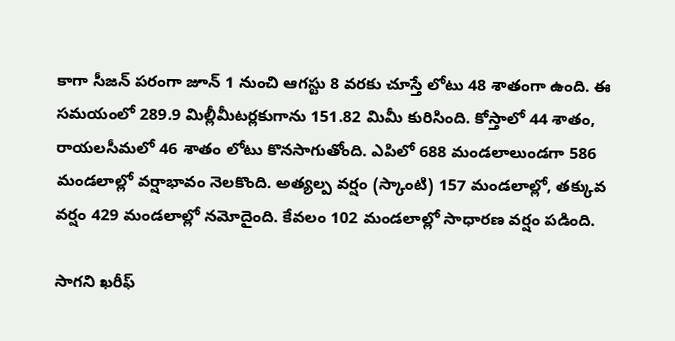కాగా సీజన్‌ ‌పరంగా జూన్‌ 1 నుంచి ఆగస్టు 8 వరకు చూస్తే లోటు 48 శాతంగా ఉంది. ఈ సమయంలో 289.9 మిల్లీమీటర్లకుగాను 151.82 మిమీ కురిసింది. కోస్తాలో 44 శాతం, రాయలసీమలో 46 శాతం లోటు కొనసాగుతోంది. ఎపిలో 688 మండలాలుండగా 586 మండలాల్లో వర్షాభావం నెలకొంది. అత్యల్ప వర్షం (స్కాంటి) 157 మండలాల్లో, తక్కువ వర్షం 429 మండలాల్లో నమోదైంది. కేవలం 102 మండలాల్లో సాధారణ వర్షం పడింది.

సాగని ఖరీఫ్‌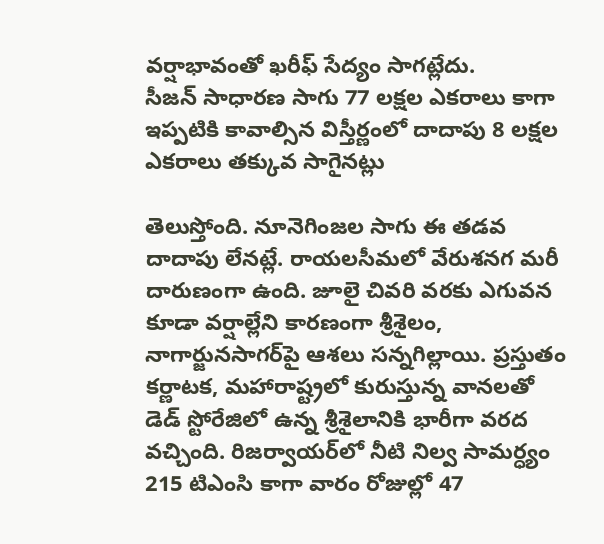వర్షాభావంతో ఖరీఫ్‌ ‌సేద్యం సాగట్లేదు. సీజన్‌ ‌సాధారణ సాగు 77 లక్షల ఎకరాలు కాగా ఇప్పటికి కావాల్సిన విస్తీర్ణంలో దాదాపు 8 లక్షల ఎకరాలు తక్కువ సాగైనట్లు

తెలుస్తోంది. నూనెగింజల సాగు ఈ తడవ దాదాపు లేనట్లే. రాయలసీమలో వేరుశనగ మరీ దారుణంగా ఉంది. జూలై చివరి వరకు ఎగువన కూడా వర్షాల్లేని కారణంగా శ్రీశైలం, నాగార్జునసాగర్‌‌పై ఆశలు సన్నగిల్లాయి. ప్రస్తుతం కర్ణాటక, మహారాష్ట్రలో కురుస్తున్న వానలతో డెడ్‌ ‌స్టోరేజిలో ఉన్న శ్రీశైలానికి భారీగా వరద వచ్చింది. రిజర్వాయర్‌లో నీటి నిల్వ సామర్ధ్యం 215 టిఎంసి కాగా వారం రోజుల్లో 47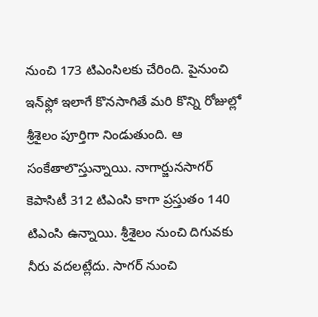నుంచి 173 టిఎంసిలకు చేరింది. పైనుంచి ఇన్‌‌ఫ్లో ఇలాగే కొనసాగితే మరి కొన్ని రోజుల్లో శ్రీశైలం పూర్తిగా నిండుతుంది. ఆ సంకేతాలొస్తున్నాయి. నాగార్జునసాగర్‌‌ కెపాసిటీ 312 టిఎంసి కాగా ప్రస్తుతం 140 టిఎంసి ఉన్నాయి. శ్రీశైలం నుంచి దిగువకు నీరు వదలట్లేదు. సాగర్‌ ‌నుంచి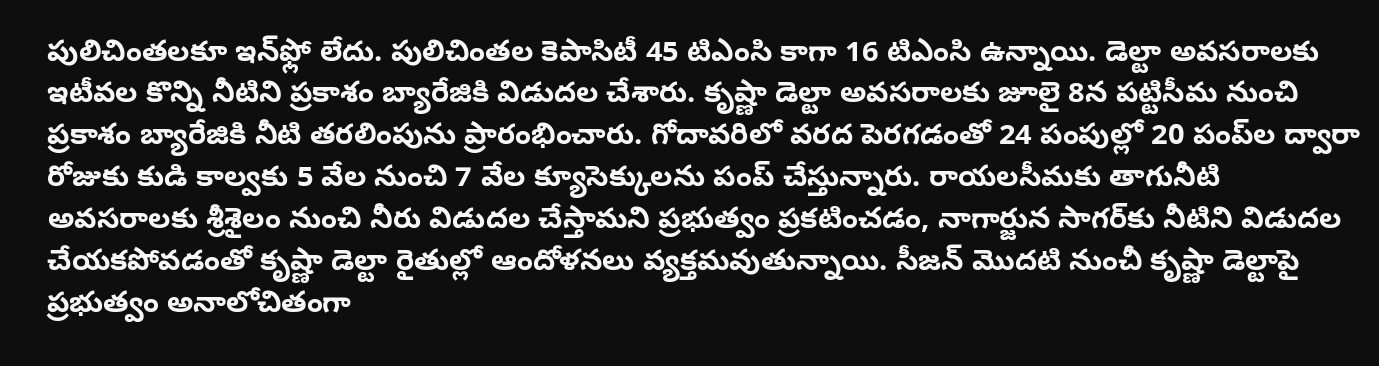పులిచింతలకూ ఇన్‌‌ఫ్లో లేదు. పులిచింతల కెపాసిటీ 45 టిఎంసి కాగా 16 టిఎంసి ఉన్నాయి. డెల్టా అవసరాలకు ఇటీవల కొన్ని నీటిని ప్రకాశం బ్యారేజికి విడుదల చేశారు. కృష్ణా డెల్టా అవసరాలకు జూలై 8న పట్టిసీమ నుంచి ప్రకాశం బ్యారేజికి నీటి తరలింపును ప్రారంభించారు. గోదావరిలో వరద పెరగడంతో 24 పంపుల్లో 20 పంప్‌‌ల ద్వారా రోజుకు కుడి కాల్వకు 5 వేల నుంచి 7 వేల క్యూసెక్కులను పంప్‌ చేస్తున్నారు. రాయలసీమకు తాగునీటి అవసరాలకు శ్రీశైలం నుంచి ‌నీరు విడుదల చేస్తామని ప్రభుత్వం ప్రకటించడం, నాగార్జున సాగర్‌‌కు నీటిని విడుదల చేయకపోవడంతో కృష్ణా డెల్టా రైతుల్లో ఆందోళనలు వ్యక్తమవుతున్నాయి. సీజన్‌ ‌మొదటి నుంచీ కృష్ణా డెల్టాపై ప్రభుత్వం అనాలోచితంగా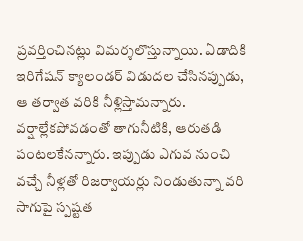ప్రవర్తించినట్లు విమర్శలొస్తున్నాయి. ఏడాదికి ఇరిగేషన్‌ ‌క్యాలండర్‌ ‌విడుదల చేసినప్పుడు, ఆ తర్వాత వరికి నీళ్లిస్తామన్నారు. వర్షాల్లేకపోవడంతో తాగునీటికి, ఆరుతడి పంటలకేనన్నారు. ఇప్పుడు ఎగువ నుంచి వచ్చే నీళ్లతో రిజర్వాయర్లు నిండుతున్నా వరి సాగుపై స్పష్టత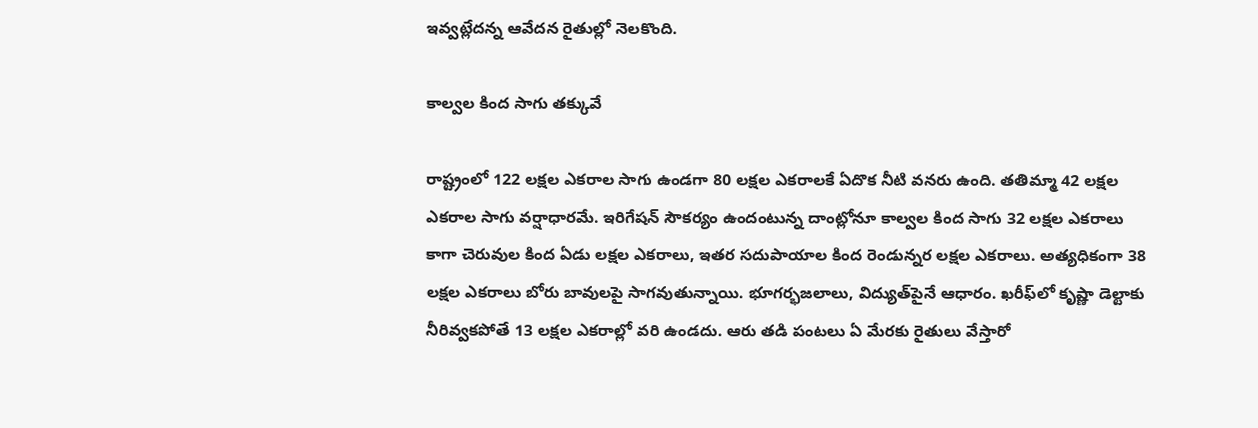ఇవ్వట్లేదన్న ఆవేదన రైతుల్లో నెలకొంది.

కాల్వల కింద సాగు తక్కువే

రాష్ట్రంలో 122 లక్షల ఎకరాల సాగు ఉండగా 80 లక్షల ఎకరాలకే ఏదొక నీటి వనరు ఉంది. తతిమ్మా 42 లక్షల ఎకరాల సాగు వర్షాధారమే. ఇరిగేషన్‌ ‌సౌకర్యం ఉందంటున్న దాంట్లోనూ కాల్వల కింద సాగు 32 లక్షల ఎకరాలు కాగా చెరువుల కింద ఏడు లక్షల ఎకరాలు, ఇతర సదుపాయాల కింద రెండున్నర లక్షల ఎకరాలు. అత్యధికంగా 38 లక్షల ఎకరాలు బోరు బావులపై సాగవుతున్నాయి. భూగర్భజలాలు, విద్యుత్‌పైనే ఆధారం. ఖరీఫ్‌‌లో కృష్ణా డెల్టాకు నీరివ్వకపోతే 13 లక్షల ఎకరాల్లో వరి ఉండదు. ఆరు తడి పంటలు ఏ మేరకు రైతులు వేస్తారో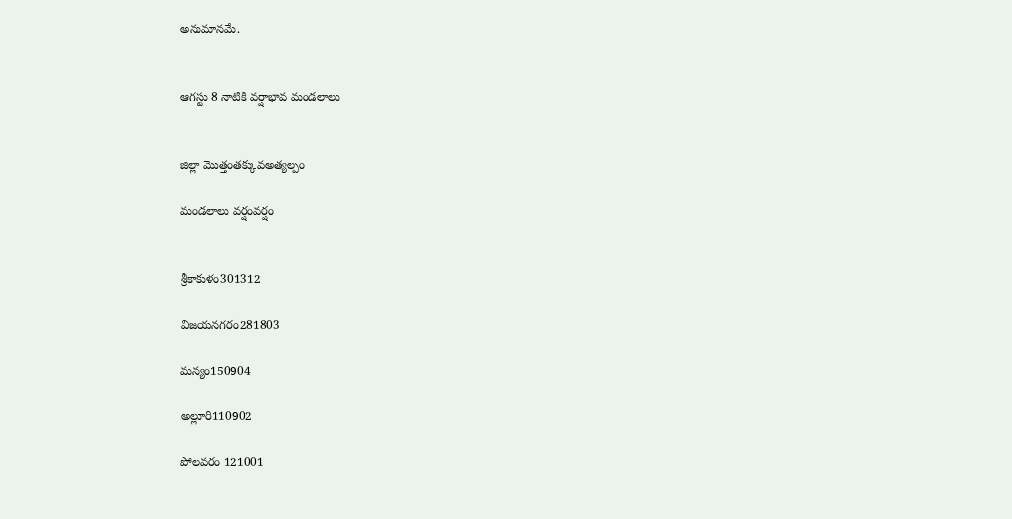అనుమానమే.


ఆగస్టు 8 నాటికి వర్షాభావ మండలాలు


జిల్లా మొత్తంతక్కువఅత్యల్పం

మండలాలు వర్షంవర్షం


శ్రీకాకుళం301312

విజయనగరం281803

మన్యం150904

అల్లూరి110902

పోలవరం 121001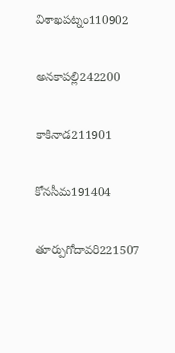విశాఖపట్నం110902

అనకాపల్లి242200

కాకినాడ211901

కోనసీమ191404

తూర్పుగోదావరి221507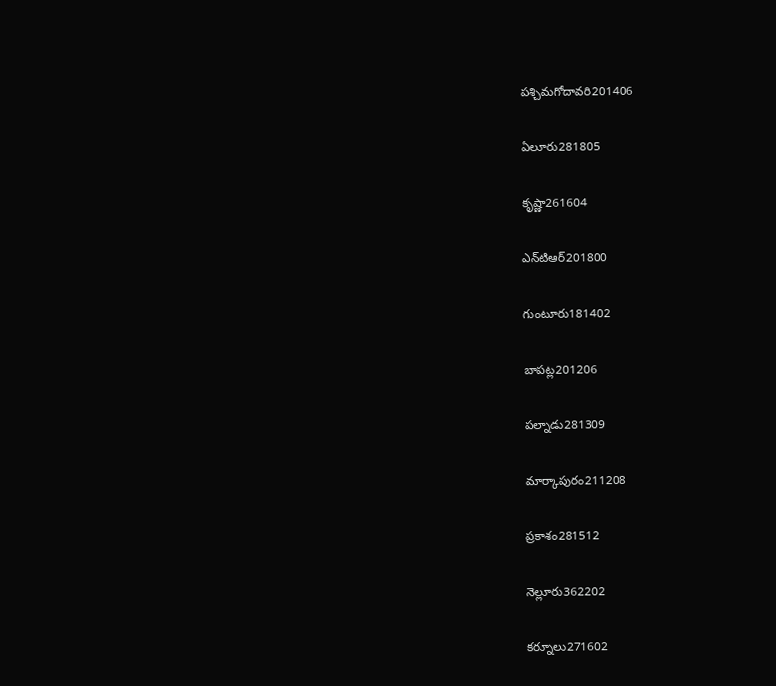పశ్చిమగోదావరి201406

ఏలూరు281805

కృష్ణా261604

ఎన్‌‌టిఆర్‌201800

గుంటూరు181402

బాపట్ల201206

పల్నాడు281309

మార్కాపురం211208

ప్రకాశం281512

నెల్లూరు362202

కర్నూలు271602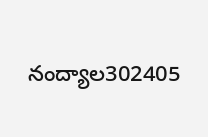నంద్యాల302405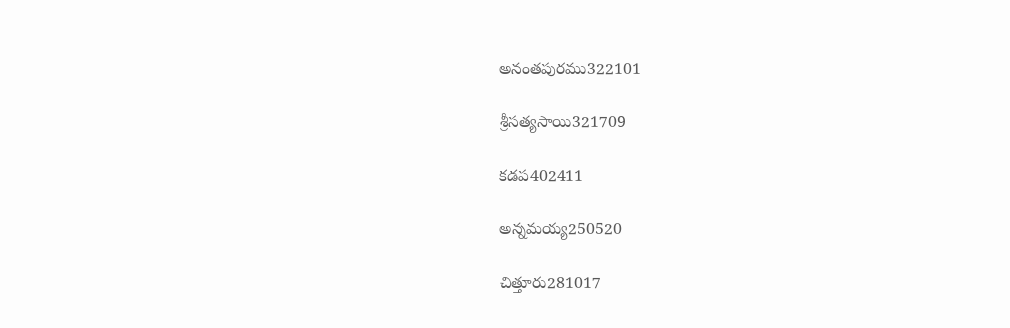అనంతపురము322101

శ్రీసత్యసాయి321709

కడప402411

అన్నమయ్య250520

చిత్తూరు281017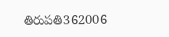తిరుపతి362006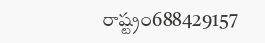రాష్ట్రం688429157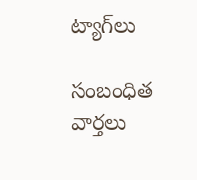ట్యాగ్‌లు

సంబంధిత వార్తలు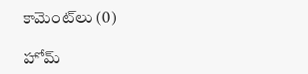కామెంట్‌లు (0)

హోమ్